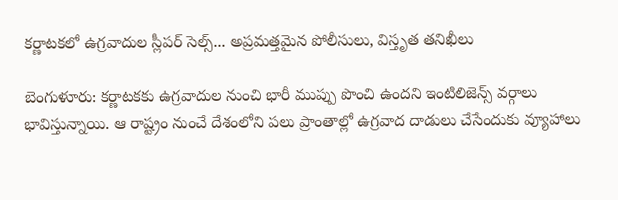కర్ణాటకలో ఉగ్రవాదుల స్లీపర్ సెల్స్... అప్రమత్తమైన పోలీసులు, విస్తృత తనిఖీలు

బెంగుళూరు: కర్ణాటకకు ఉగ్రవాదుల నుంచి భారీ ముప్పు పొంచి ఉందని ఇంటిలిజెన్స్ వర్గాలు భావిస్తున్నాయి. ఆ రాష్ట్రం నుంచే దేశంలోని పలు ప్రాంతాల్లో ఉగ్రవాద దాడులు చేసేందుకు వ్యూహాలు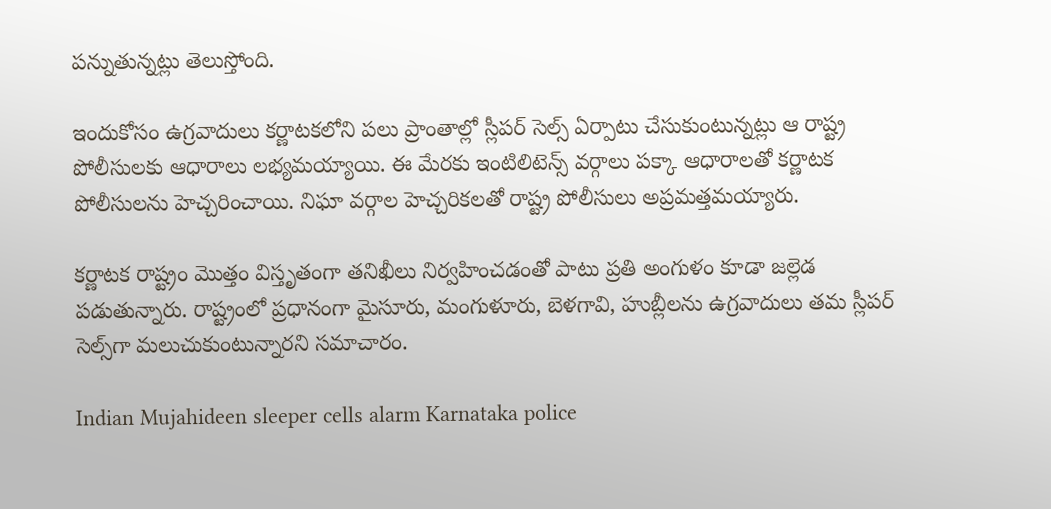పన్నుతున్నట్లు తెలుస్తోంది.

ఇందుకోసం ఉగ్రవాదులు కర్ణాటకలోని పలు ప్రాంతాల్లో స్లీపర్ సెల్స్ ఏర్పాటు చేసుకుంటున్నట్లు ఆ రాష్ట్ర పోలీసులకు ఆధారాలు లభ్యమయ్యాయి. ఈ మేరకు ఇంటిలిటెన్స్ వర్గాలు పక్కా ఆధారాలతో కర్ణాటక పోలీసులను హెచ్చరించాయి. నిఘా వర్గాల హెచ్చరికలతో రాష్ట్ర పోలీసులు అప్రమత్తమయ్యారు.

కర్ణాటక రాష్ట్రం మొత్తం విస్తృతంగా తనిఖీలు నిర్వహించడంతో పాటు ప్రతి అంగుళం కూడా జల్లెడ పడుతున్నారు. రాష్ట్రంలో ప్రధానంగా మైసూరు, మంగుళూరు, బెళగావి, హుబ్లీలను ఉగ్రవాదులు తమ స్లీపర్ సెల్స్‌గా మలుచుకుంటున్నారని సమాచారం.

Indian Mujahideen sleeper cells alarm Karnataka police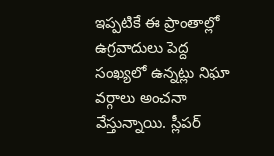ఇప్పటికే ఈ ప్రాంతాల్లో ఉగ్రవాదులు పెద్ద సంఖ్యలో ఉన్నట్లు నిఘా వర్గాలు అంచనా వేస్తున్నాయి. స్లీపర్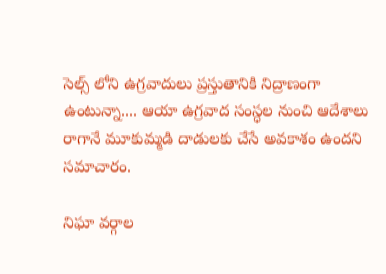సెల్స్ లోని ఉగ్రవాదులు ప్రస్తుతానికి నిద్రాణంగా ఉంటున్నా.... ఆయా ఉగ్రవాద సంస్ధల నుంచి ఆదేశాలు రాగానే మూకుమ్మడి దాడులకు చేసే అవకాశం ఉందని సమాచారం.

నిఘా వర్గాల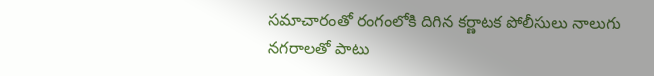సమాచారంతో రంగంలోకి దిగిన కర్ణాటక పోలీసులు నాలుగు నగరాలతో పాటు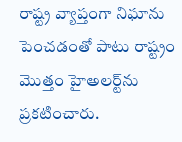రాష్ట్ర వ్యాప్తంగా నిఘాను పెంచడంతో పాటు రాష్ట్రం మొత్తం హైఅలర్ట్‌ను ప్రకటించారు.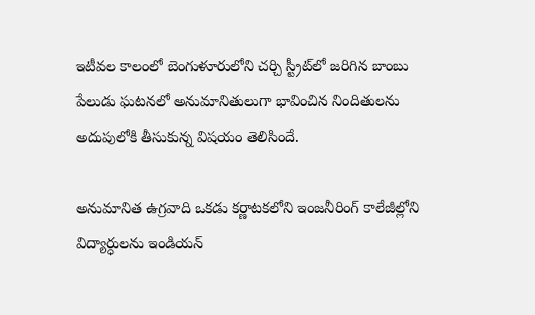ఇటీవల కాలంలో బెంగుళూరులోని చర్చి స్ట్రీట్‌లో జరిగిన బాంబు పేలుడు ఘటనలో అనుమానితులుగా భావించిన నిందితులను అదుపులోకి తీసుకున్న విషయం తెలిసిందే.

అనుమానిత ఉగ్రవాది ఒకడు కర్ణాటకలోని ఇంజనీరింగ్ కాలేజీల్లోని విద్యార్ధులను ఇండియన్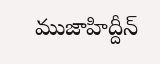ముజాహిద్దీన్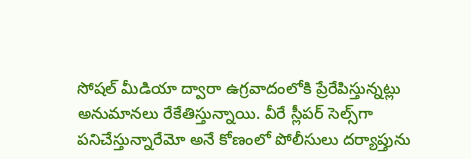సోషల్ మీడియా ద్వారా ఉగ్రవాదంలోకి ప్రేరేపిస్తున్నట్లు అనుమానలు రేకేతిస్తున్నాయి. వీరే స్లీపర్ సెల్స్‌గా పనిచేస్తున్నారేమో అనే కోణంలో పోలీసులు దర్యాప్తును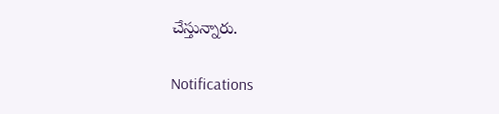చేస్తున్నారు.

Notifications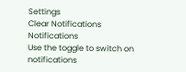Settings
Clear Notifications
Notifications
Use the toggle to switch on notifications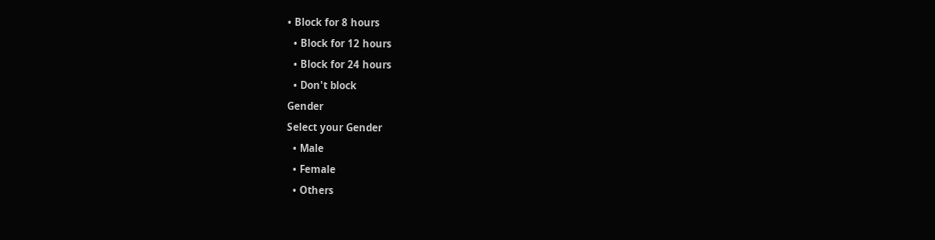• Block for 8 hours
  • Block for 12 hours
  • Block for 24 hours
  • Don't block
Gender
Select your Gender
  • Male
  • Female
  • Others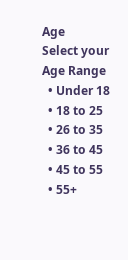Age
Select your Age Range
  • Under 18
  • 18 to 25
  • 26 to 35
  • 36 to 45
  • 45 to 55
  • 55+